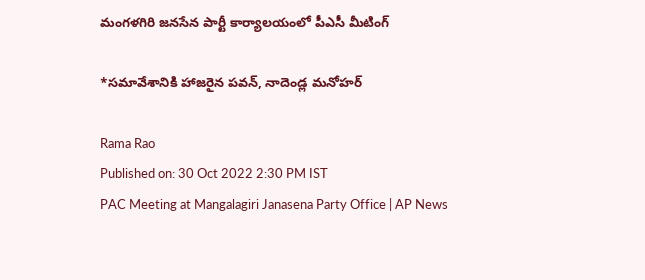మంగళగిరి జనసేన పార్టీ కార్యాలయంలో పీఎసీ మీటింగ్

*సమావేశానికి హాజరైన పవన్, నాదెండ్ల మనోహర్

Rama Rao
Published on: 30 Oct 2022 2:30 PM IST
PAC Meeting at Mangalagiri Janasena Party Office | AP News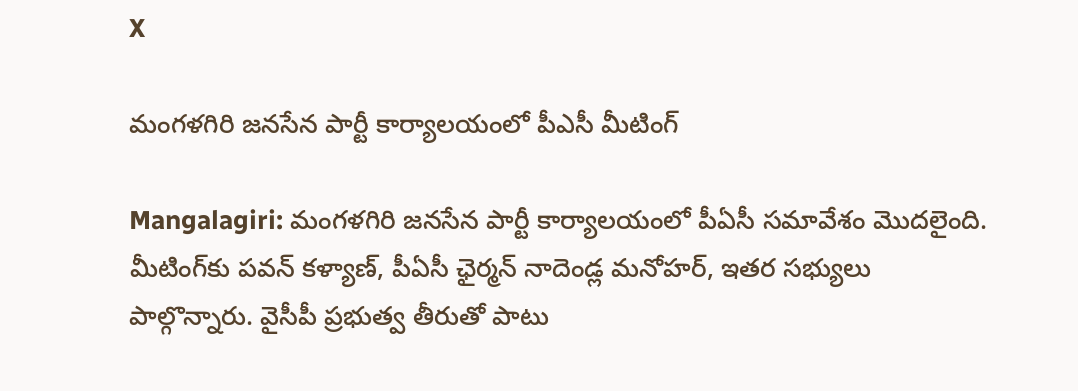X

మంగళగిరి జనసేన పార్టీ కార్యాలయంలో పీఎసీ మీటింగ్

Mangalagiri: మంగళగిరి జనసేన పార్టీ కార్యాలయంలో పీఏసీ సమావేశం మొదలైంది. మీటింగ్‌కు పవన్ కళ్యాణ్, పీఏసీ ఛైర్మన్ నాదెండ్ల మనోహర్, ఇతర సభ్యులు పాల్గొన్నారు. వైసీపీ ప్రభుత్వ తీరుతో పాటు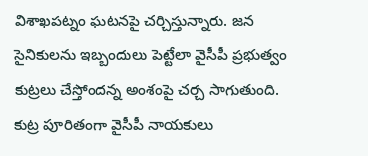విశాఖపట్నం ఘటనపై చర్చిస్తున్నారు. జన సైనికులను ఇబ్బందులు పెట్టేలా వైసీపీ ప్రభుత్వం కుట్రలు చేస్తోందన్న అంశంపై చర్చ సాగుతుంది. కుట్ర పూరితంగా వైసీపీ నాయకులు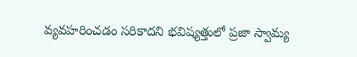వ్యవహరించడం సరికాదని భవిష్యత్తులో ప్రజా స్వామ్య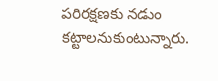పరిరక్షణకు నడుం కట్టాలనుకుంటున్నారు.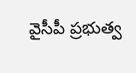వైసీపీ ప్రభుత్వ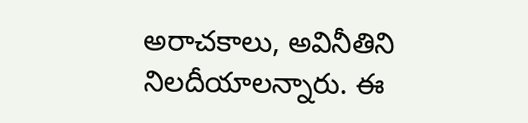అరాచకాలు, అవినీతిని నిలదీయాలన్నారు. ఈ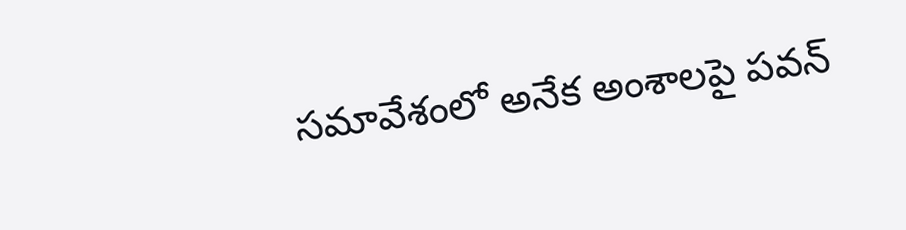సమావేశంలో అనేక అంశాల‌పై పవన్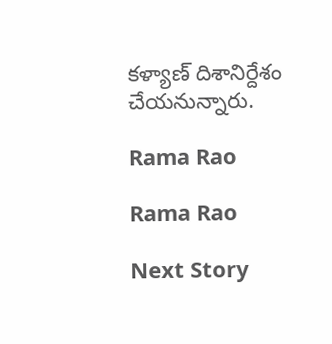కళ్యాణ్ దిశానిర్దేశం చేయనున్నారు.

Rama Rao

Rama Rao

Next Story